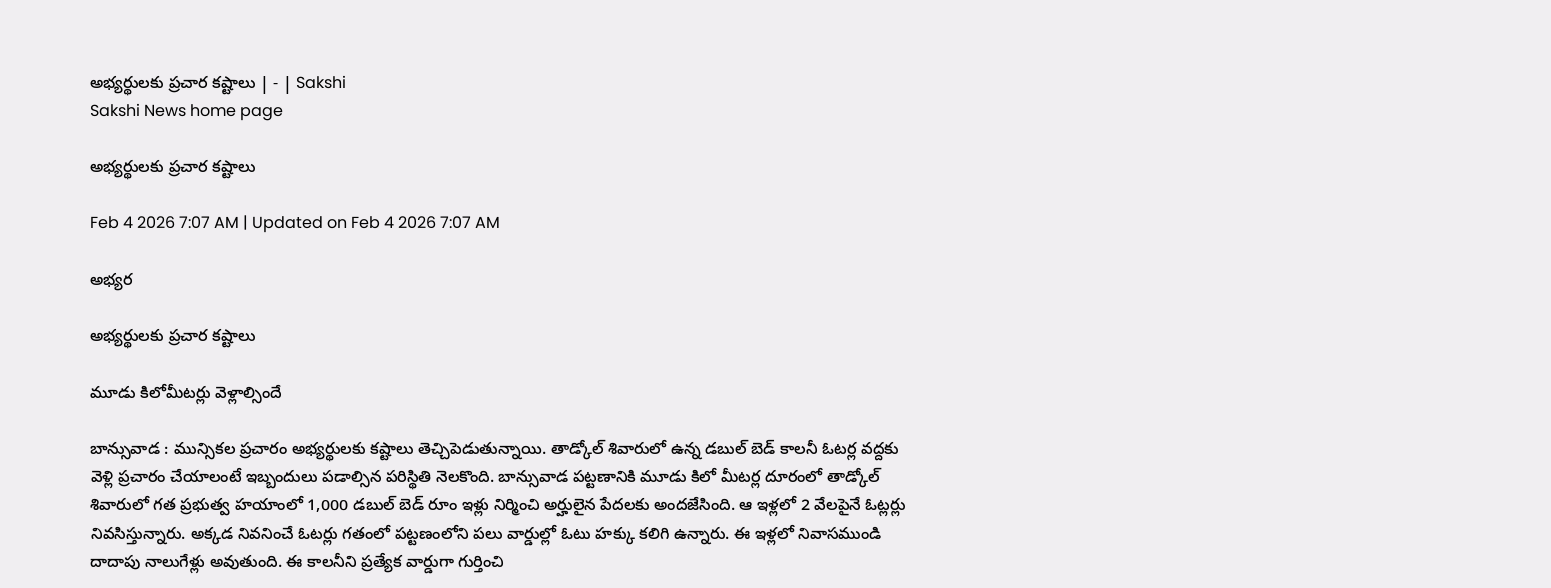అభ్యర్థులకు ప్రచార కష్టాలు | - | Sakshi
Sakshi News home page

అభ్యర్థులకు ప్రచార కష్టాలు

Feb 4 2026 7:07 AM | Updated on Feb 4 2026 7:07 AM

అభ్యర

అభ్యర్థులకు ప్రచార కష్టాలు

మూడు కిలోమీటర్లు వెళ్లాల్సిందే

బాన్సువాడ : మున్సికల ప్రచారం అభ్యర్థులకు కష్టాలు తెచ్చిపెడుతున్నాయి. తాడ్కోల్‌ శివారులో ఉన్న డబుల్‌ బెడ్‌ కాలనీ ఓటర్ల వద్దకు వెళ్లి ప్రచారం చేయాలంటే ఇబ్బందులు పడాల్సిన పరిస్థితి నెలకొంది. బాన్సువాడ పట్టణానికి మూడు కిలో మీటర్ల దూరంలో తాడ్కోల్‌ శివారులో గత ప్రభుత్వ హయాంలో 1,000 డబుల్‌ బెడ్‌ రూం ఇళ్లు నిర్మించి అర్హులైన పేదలకు అందజేసింది. ఆ ఇళ్లలో 2 వేలపైనే ఓట్లర్లు నివసిస్తున్నారు. అక్కడ నివనించే ఓటర్లు గతంలో పట్టణంలోని పలు వార్డుల్లో ఓటు హక్కు కలిగి ఉన్నారు. ఈ ఇళ్లలో నివాసముండి దాదాపు నాలుగేళ్లు అవుతుంది. ఈ కాలనీని ప్రత్యేక వార్డుగా గుర్తించి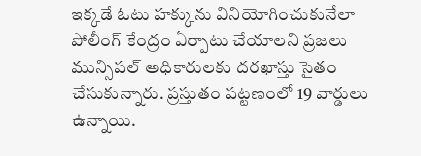ఇక్కడే ఓటు హక్కును వినియోగించుకునేలా పోలీంగ్‌ కేంద్రం ఏర్పాటు చేయాలని ప్రజలు మున్సిపల్‌ అధికారులకు దరఖాస్తు సైతం చేసుకున్నారు. ప్రస్తుతం పట్టణంలో 19 వార్డులు ఉన్నాయి.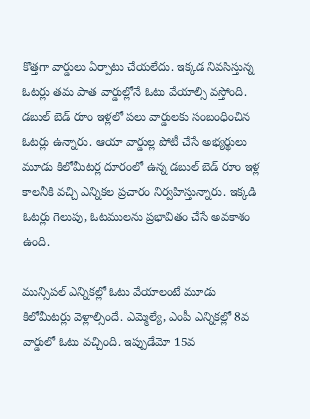కొత్తగా వార్డులు ఏర్పాటు చేయలేదు. ఇక్కడ నివసిస్తున్న ఓటర్లు తమ పాత వార్డుల్లోనే ఓటు వేయాల్సి వస్తోంది. డబుల్‌ బెడ్‌ రూం ఇళ్లలో పలు వార్డులకు సంబంధించిన ఓటర్లు ఉన్నారు. ఆయా వార్డుల్ల పోటీ చేసే అభ్యర్థులు మూడు కిలోమీటర్ల దూరంలో ఉన్న డబుల్‌ బెడ్‌ రూం ఇళ్ల కాలనీకి వచ్చి ఎన్నికల ప్రచారం నిర్వహిస్తున్నారు. ఇక్కడి ఓటర్లు గెలుపు, ఓటములను ప్రభావితం చేసే అవకాశం ఉంది.

మున్సిపల్‌ ఎన్నికల్లో ఓటు వేయాలంటే మూడు కిలోమీటర్లు వెళ్లాల్సిందే. ఎమ్మెల్యే, ఎంపీ ఎన్నికల్లో 8వ వార్డులో ఓటు వచ్చింది. ఇప్పుడేమో 15వ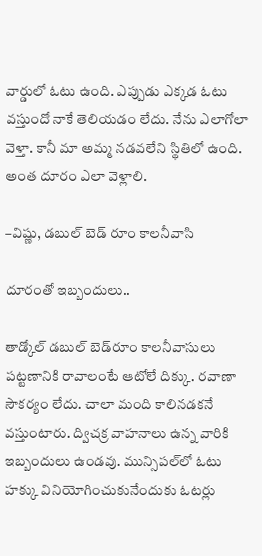వార్డులో ఓటు ఉంది. ఎప్పుడు ఎక్కడ ఓటు వస్తుందో నాకే తెలియడం లేదు. నేను ఎలాగోలా వెళ్తా. కానీ మా అమ్మ నడవలేని స్థితిలో ఉంది. అంత దూరం ఎలా వెళ్లాలి.

–విష్ణు, డబుల్‌ బెడ్‌ రూం కాలనీవాసి

దూరంతో ఇబ్బందులు..

తాడ్కోల్‌ డబుల్‌ బెడ్‌రూం కాలనీవాసులు పట్టణానికి రావాలంటే ఆటోలే దిక్కు. రవాణా సౌకర్యం లేదు. చాలా మంది కాలినడకనే వస్తుంటారు. ద్విచక్ర వాహనాలు ఉన్న వారికి ఇబ్బందులు ఉండవు. మున్సిపల్‌లో ఓటు హక్కు వినియోగించుకునేందుకు ఓటర్లు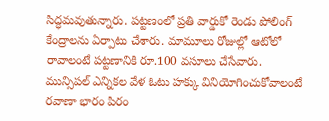సిద్ధమవుతున్నారు. పట్టణంలో ప్రతి వార్డుకో రెండు పోలింగ్‌ కేంద్రాలను ఏర్పాటు చేశారు. మామూలు రోజుల్లో ఆటోలో రావాలంటే పట్టణానికి రూ.100 వసూలు చేసేవారు. మున్సిపల్‌ ఎన్నికల వేళ ఓటు హక్కు వినియోగించుకోవాలంటే రవాణా భారం పిరం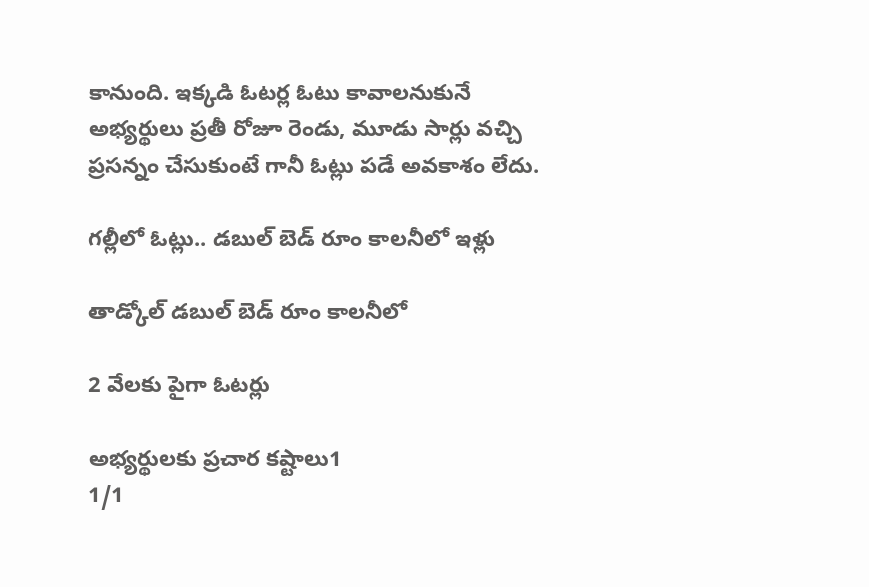కానుంది. ఇక్కడి ఓటర్ల ఓటు కావాలనుకునే అభ్యర్థులు ప్రతీ రోజూ రెండు, మూడు సార్లు వచ్చి ప్రసన్నం చేసుకుంటే గానీ ఓట్లు పడే అవకాశం లేదు.

గల్లీలో ఓట్లు.. డబుల్‌ బెడ్‌ రూం కాలనీలో ఇళ్లు

తాడ్కోల్‌ డబుల్‌ బెడ్‌ రూం కాలనీలో

2 వేలకు పైగా ఓటర్లు

అభ్యర్థులకు ప్రచార కష్టాలు1
1/1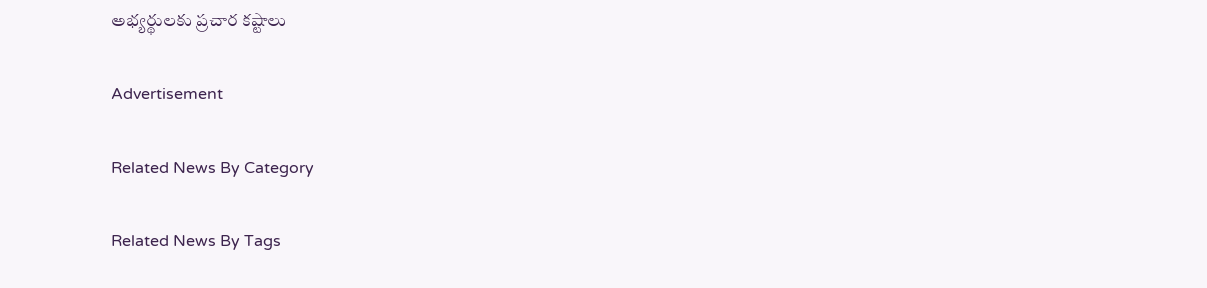అభ్యర్థులకు ప్రచార కష్టాలు

Advertisement

Related News By Category

Related News By Tags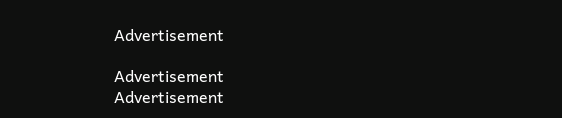Advertisement

Advertisement
Advertisement